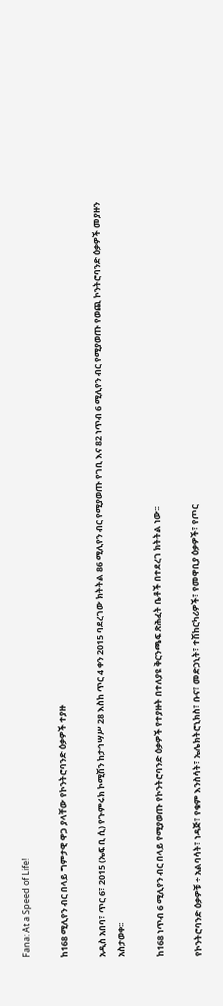Fana: At a Speed of Life!

ከ168 ሚሊየን ብር በላይ ግምታዊ ዋጋ ያላቸው የኮንትሮባንድ ዕቃዎች ተያዙ

አዲስ አበባ፣ ጥር 6፣ 2015 (ኤፍ ቢ ሲ) የጉምሩክ ኮሚሽን ከታኅሣሥ 28 እስከ ጥር 4 ቀን 2015 ባደረገው ክትትል 86 ሚሊየን ብር የሚያወጡ የገቢ እና 82 ነጥብ 6 ሚሊየን ብር የሚያወጡ የወጪ ኮንትሮባንድ ዕቃዎች መያዙን አስታወቀ፡፡

ከ168 ነጥብ 6 ሚሊየን ብር በላይ የሚያወጡ የኮንትሮባንድ ዕቃዎች የተያዙት በተለያዩ ቅርንጫፍ ጽሕፈት ቤቶች በተደረገ ክትትል ነው፡፡

የኮንትሮባንድ ዕቃዎቹ ÷ አልባሳት፣ ነዳጅ፣ የቁም እንስሳት፣ ኤሌክትሮኒክስ፣ ቡና፣ መድኃኒት፣ ተሽከርካሪዎች፣ የመዋቢያ ዕቃዎች፣ የጦር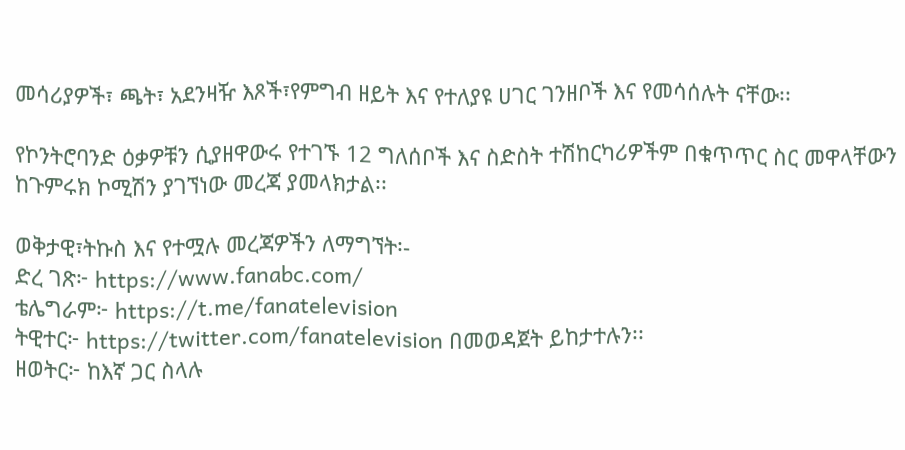መሳሪያዎች፣ ጫት፣ አደንዛዥ እጾች፣የምግብ ዘይት እና የተለያዩ ሀገር ገንዘቦች እና የመሳሰሉት ናቸው፡፡

የኮንትሮባንድ ዕቃዎቹን ሲያዘዋውሩ የተገኙ 12 ግለሰቦች እና ስድስት ተሽከርካሪዎችም በቁጥጥር ስር መዋላቸውን ከጉምሩክ ኮሚሽን ያገኘነው መረጃ ያመላክታል፡፡

ወቅታዊ፣ትኩስ እና የተሟሉ መረጃዎችን ለማግኘት፡-
ድረ ገጽ፦ https://www.fanabc.com/
ቴሌግራም፦ https://t.me/fanatelevision
ትዊተር፦ https://twitter.com/fanatelevision በመወዳጀት ይከታተሉን፡፡
ዘወትር፦ ከእኛ ጋር ስላሉ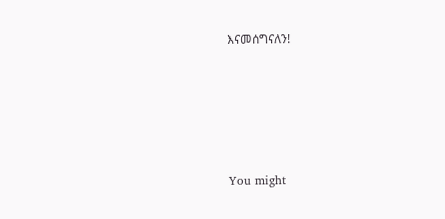እናመሰግናለን!





You might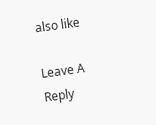also like

Leave A Reply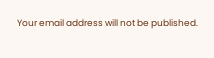Your email address will not be published.